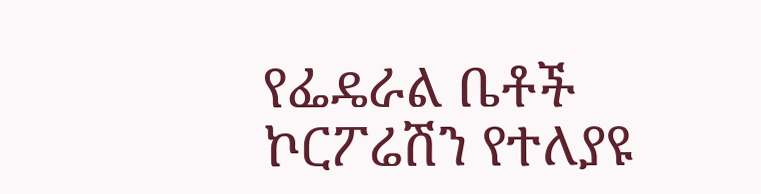የፌዴራል ቤቶች ኮርፖሬሽን የተለያዩ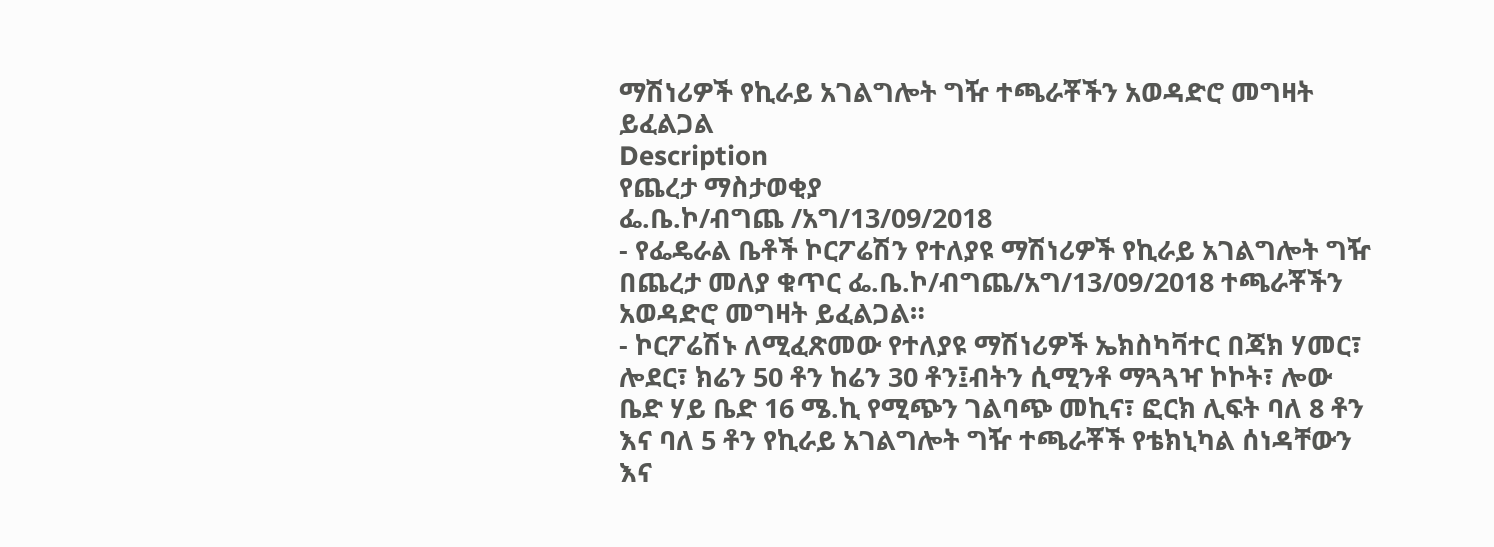ማሽነሪዎች የኪራይ አገልግሎት ግዥ ተጫራቾችን አወዳድሮ መግዛት ይፈልጋል
Description
የጨረታ ማስታወቂያ
ፌ.ቤ.ኮ/ብግጨ /አግ/13/09/2018
- የፌዴራል ቤቶች ኮርፖሬሽን የተለያዩ ማሽነሪዎች የኪራይ አገልግሎት ግዥ በጨረታ መለያ ቁጥር ፌ.ቤ.ኮ/ብግጨ/አግ/13/09/2018 ተጫራቾችን አወዳድሮ መግዛት ይፈልጋል።
- ኮርፖሬሽኑ ለሚፈጽመው የተለያዩ ማሽነሪዎች ኤክስካቫተር በጃክ ሃመር፣ ሎደር፣ ክሬን 50 ቶን ከሬን 30 ቶን፤ብትን ሲሚንቶ ማጓጓዣ ኮኮት፣ ሎው ቤድ ሃይ ቤድ 16 ሜ.ኪ የሚጭን ገልባጭ መኪና፣ ፎርክ ሊፍት ባለ 8 ቶን እና ባለ 5 ቶን የኪራይ አገልግሎት ግዥ ተጫራቾች የቴክኒካል ሰነዳቸውን እና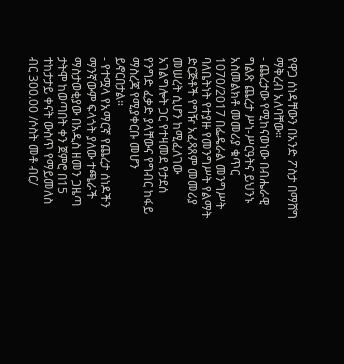የዋጋ ሰነዳቸውን በአንድ ፖስታ በማሸግ ማቅረብ አለባቸው።
- ጨረታው የሚከናወነው በብሔራዊ ግልጽ ጨረታ ሥነ-ሥርዓትና ይህንኑ አስመልክቶ መመሪያ ቁጥር 1070/2017 በፌዴራል መንግሥት ባለቤትነት የተያዙ የመንግሥት የልማት ድርጅቶች የግዥ አፈጻጸም መመሪያ መሠረት ሲሆን ከሚፈለገው አገልግሎት ጋር የተዛመደ የታደሰ የንግድ ፈቃድ ያላቸውና የግብር ከፋይ ማስረጃ የሚያቀርቡ መሆን ይኖርበታል።
- የተሟላ የአማርኛ የጨረታ ሰነዶችን ማንኛውም ፍላጎት ያለው ተጫራች ማስታወቂያው በአዲስ ዘመን ጋዜጣ ታትሞ ከወጣበት ቀን ጀምሮ በ15 ተከታታይ ቀናት ውስጥ የማይመለስ ብር 300.00 /ሶስት መቶ ብር/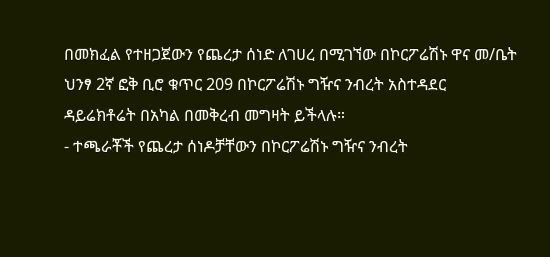በመክፈል የተዘጋጀውን የጨረታ ሰነድ ለገሀረ በሚገኘው በኮርፖሬሽኑ ዋና መ/ቤት ህንፃ 2ኛ ፎቅ ቢሮ ቁጥር 209 በኮርፖሬሽኑ ግዥና ንብረት አስተዳደር ዳይሬክቶሬት በአካል በመቅረብ መግዛት ይችላሉ።
- ተጫራቾች የጨረታ ሰነዶቻቸውን በኮርፖሬሽኑ ግዥና ንብረት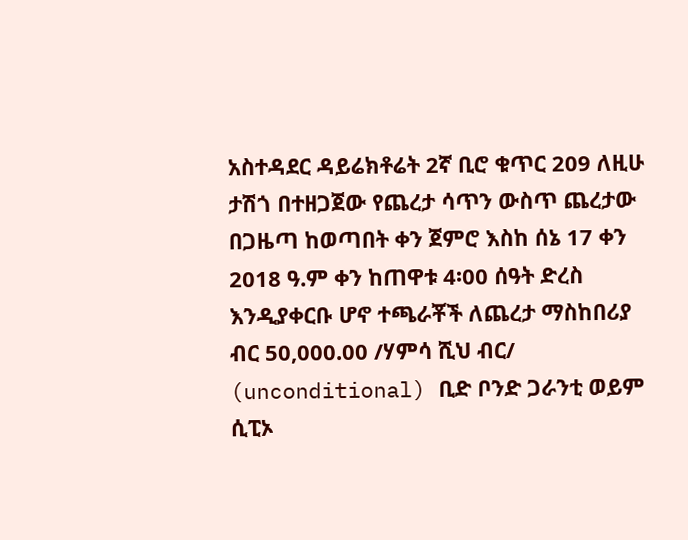አስተዳደር ዳይሬክቶሬት 2ኛ ቢሮ ቁጥር 209 ለዚሁ ታሽጎ በተዘጋጀው የጨረታ ሳጥን ውስጥ ጨረታው በጋዜጣ ከወጣበት ቀን ጀምሮ እስከ ሰኔ 17 ቀን 2018 ዓ.ም ቀን ከጠዋቱ 4፡00 ሰዓት ድረስ እንዲያቀርቡ ሆኖ ተጫራቾች ለጨረታ ማስከበሪያ ብር 50,000.00 /ሃምሳ ሺህ ብር/ (unconditional) ቢድ ቦንድ ጋራንቲ ወይም ሲፒኦ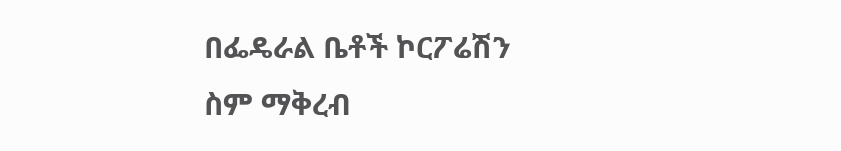በፌዴራል ቤቶች ኮርፖሬሽን ስም ማቅረብ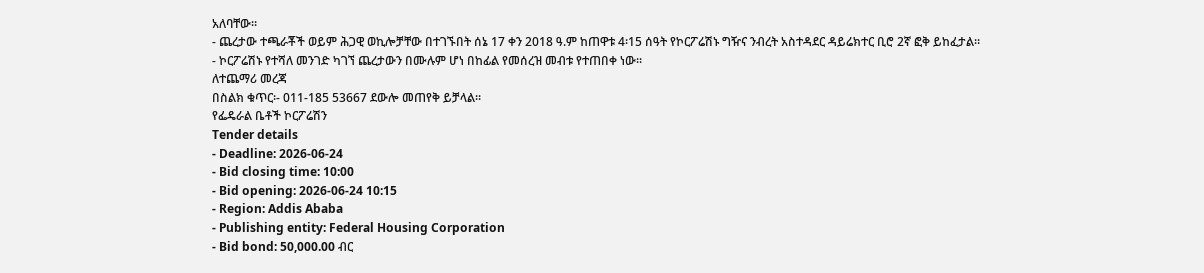አለባቸው።
- ጨረታው ተጫራቾች ወይም ሕጋዊ ወኪሎቻቸው በተገኙበት ሰኔ 17 ቀን 2018 ዓ.ም ከጠዋቱ 4፡15 ሰዓት የኮርፖሬሽኑ ግዥና ንብረት አስተዳደር ዳይሬክተር ቢሮ 2ኛ ፎቅ ይከፈታል።
- ኮርፖሬሽኑ የተሻለ መንገድ ካገኘ ጨረታውን በሙሉም ሆነ በከፊል የመሰረዝ መብቱ የተጠበቀ ነው።
ለተጨማሪ መረጃ
በስልክ ቁጥር፡- 011-185 53667 ደውሎ መጠየቅ ይቻላል።
የፌዴራል ቤቶች ኮርፖሬሽን
Tender details
- Deadline: 2026-06-24
- Bid closing time: 10:00
- Bid opening: 2026-06-24 10:15
- Region: Addis Ababa
- Publishing entity: Federal Housing Corporation
- Bid bond: 50,000.00 ብር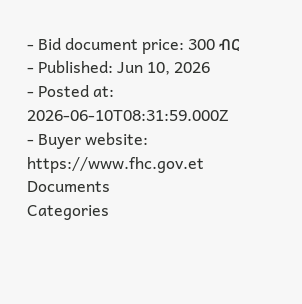- Bid document price: 300 ብር
- Published: Jun 10, 2026
- Posted at: 2026-06-10T08:31:59.000Z
- Buyer website: https://www.fhc.gov.et
Documents
Categories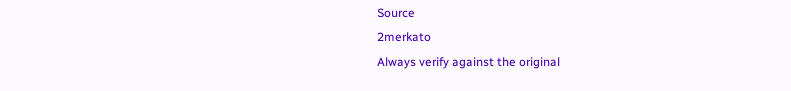Source
2merkato
Always verify against the original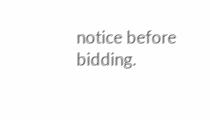notice before bidding.